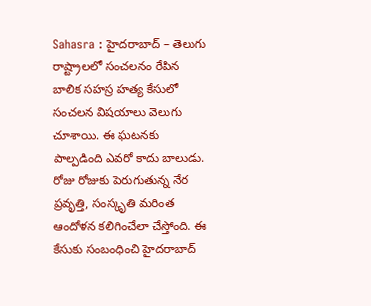Sahasra : హైదరాబాద్ – తెలుగు రాష్ట్రాలలో సంచలనం రేపిన బాలిక సహస్ర హత్య కేసులో సంచలన విషయాలు వెలుగు చూశాయి. ఈ ఘటనకు పాల్పడింది ఎవరో కాదు బాలుడు. రోజు రోజుకు పెరుగుతున్న నేర ప్రవృత్తి, సంస్కృతి మరింత ఆందోళన కలిగించేలా చేస్తోంది. ఈ కేసుకు సంబంధించి హైదరాబాద్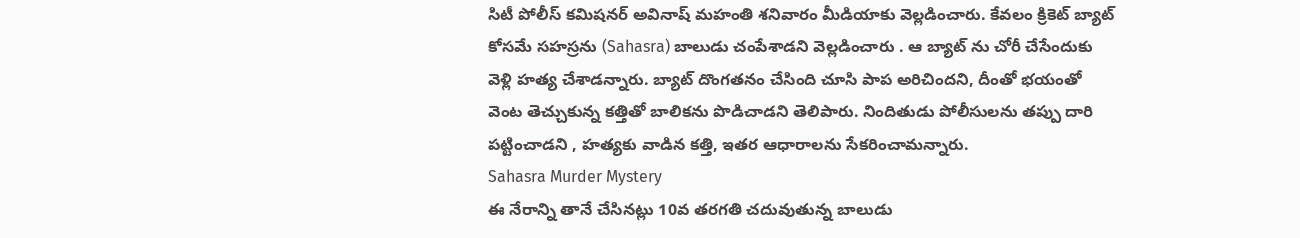సిటీ పోలీస్ కమిషనర్ అవినాష్ మహంతి శనివారం మీడియాకు వెల్లడించారు. కేవలం క్రికెట్ బ్యాట్ కోసమే సహస్రను (Sahasra) బాలుడు చంపేశాడని వెల్లడించారు . ఆ బ్యాట్ ను చోరీ చేసేందుకు వెళ్లి హత్య చేశాడన్నారు. బ్యాట్ దొంగతనం చేసింది చూసి పాప అరిచిందని, దీంతో భయంతో వెంట తెచ్చుకున్న కత్తితో బాలికను పొడిచాడని తెలిపారు. నిందితుడు పోలీసులను తప్పు దారి పట్టించాడని , హత్యకు వాడిన కత్తి, ఇతర ఆధారాలను సేకరించామన్నారు.
Sahasra Murder Mystery
ఈ నేరాన్ని తానే చేసినట్లు 10వ తరగతి చదువుతున్న బాలుడు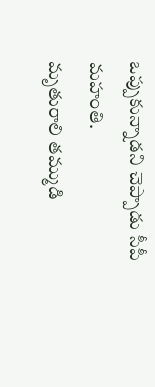ఒప్పుకున్నాడని చెప్పాడు సీపీ మహంతి.
మృతురాలి తమ్ముడి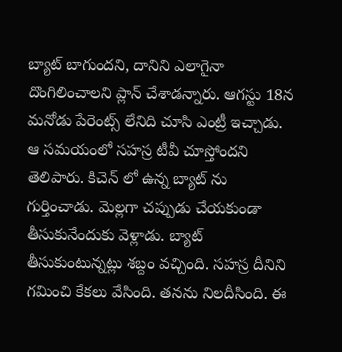బ్యాట్ బాగుందని, దానిని ఎలాగైనా దొంగిలించాలని ప్లాన్ చేశాడన్నారు. ఆగస్టు 18న మనోడు పేరెంట్స్ లేనిది చూసి ఎంట్రీ ఇచ్చాడు. ఆ సమయంలో సహస్ర టీవీ చూస్తోందని తెలిపారు. కిచెన్ లో ఉన్న బ్యాట్ ను గుర్తించాడు. మెల్లగా చప్పుడు చేయకుండా తీసుకునేందుకు వెళ్లాడు. బ్యాట్ తీసుకుంటున్నట్లు శబ్దం వచ్చింది. సహస్ర దీనిని గమించి కేకలు వేసింది. తనను నిలదీసింది. ఈ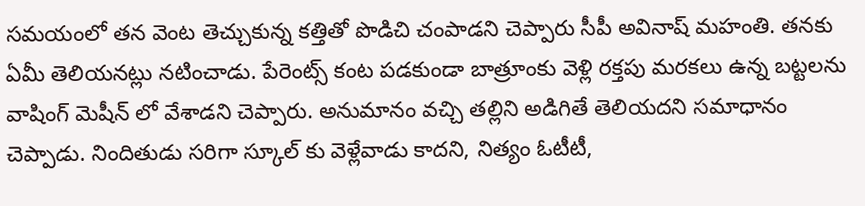సమయంలో తన వెంట తెచ్చుకున్న కత్తితో పొడిచి చంపాడని చెప్పారు సీపీ అవినాష్ మహంతి. తనకు ఏమీ తెలియనట్లు నటించాడు. పేరెంట్స్ కంట పడకుండా బాత్రూంకు వెళ్లి రక్తపు మరకలు ఉన్న బట్టలను వాషింగ్ మెషీన్ లో వేశాడని చెప్పారు. అనుమానం వచ్చి తల్లిని అడిగితే తెలియదని సమాధానం చెప్పాడు. నిందితుడు సరిగా స్కూల్ కు వెళ్లేవాడు కాదని, నిత్యం ఓటీటీ,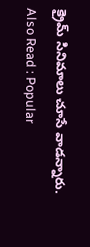క్రైమ్ సినిమాలు చూసే వాడన్నారు.
Also Read : Popular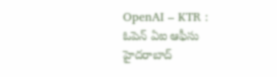OpenAI – KTR : ఓపెన్ ఏఐ ఆఫీసు హైదరాబాద్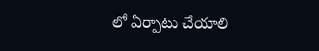లో ఏర్పాటు చేయాలి